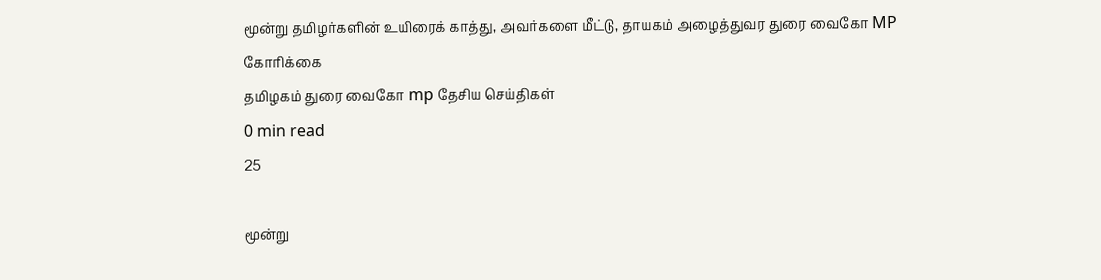மூன்று தமிழர்களின் உயிரைக் காத்து, அவர்களை மீட்டு, தாயகம் அழைத்துவர துரை வைகோ MP கோரிக்கை
த‌மிழக‌ம் துரை வைகோ mp தேசிய செய்திகள்
0 min read
25

மூன்று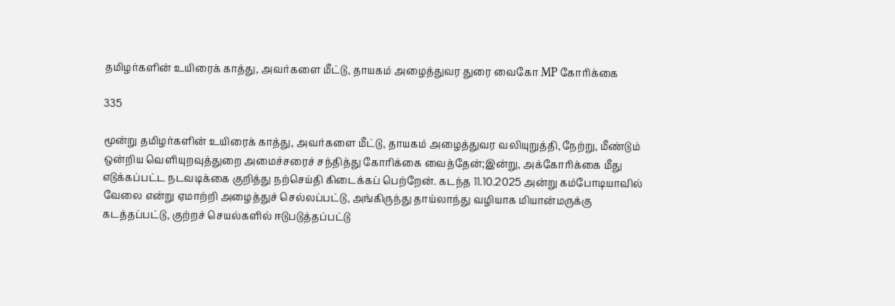தமிழர்களின் உயிரைக் காத்து, அவர்களை மீட்டு, தாயகம் அழைத்துவர துரை வைகோ MP கோரிக்கை

335

மூன்று தமிழர்களின் உயிரைக் காத்து, அவர்களை மீட்டு, தாயகம் அழைத்துவர வலியுறுத்தி,நேற்று, மீண்டும் ஒன்றிய வெளியுறவுத்துறை அமைச்சரைச் சந்தித்து கோரிக்கை வைத்தேன்;இன்று, அக்கோரிக்கை மீது எடுக்கப்பட்ட நடவடிக்கை குறித்து நற்செய்தி கிடைக்கப் பெற்றேன். கடந்த 11.10.2025 அன்று கம்போடியாவில் வேலை என்று ஏமாற்றி அழைத்துச் செல்லப்பட்டு, அங்கிருந்து தாய்லாந்து வழியாக மியான்மருக்கு கடத்தப்பட்டு, குற்றச் செயல்களில் ஈடுபடுத்தப்பட்டு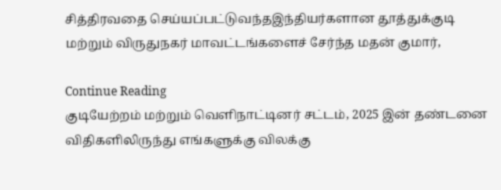சித்திரவதை செய்யப்பட்டுவந்தஇந்தியர்களான தூத்துக்குடி மற்றும் விருதுநகர் மாவட்டங்களைச் சேர்ந்த மதன் குமார்,

Continue Reading
குடியேற்றம் மற்றும் வெளிநாட்டினர் சட்டம், 2025 இன் தண்டனை விதிகளிலிருந்து எங்களுக்கு விலக்கு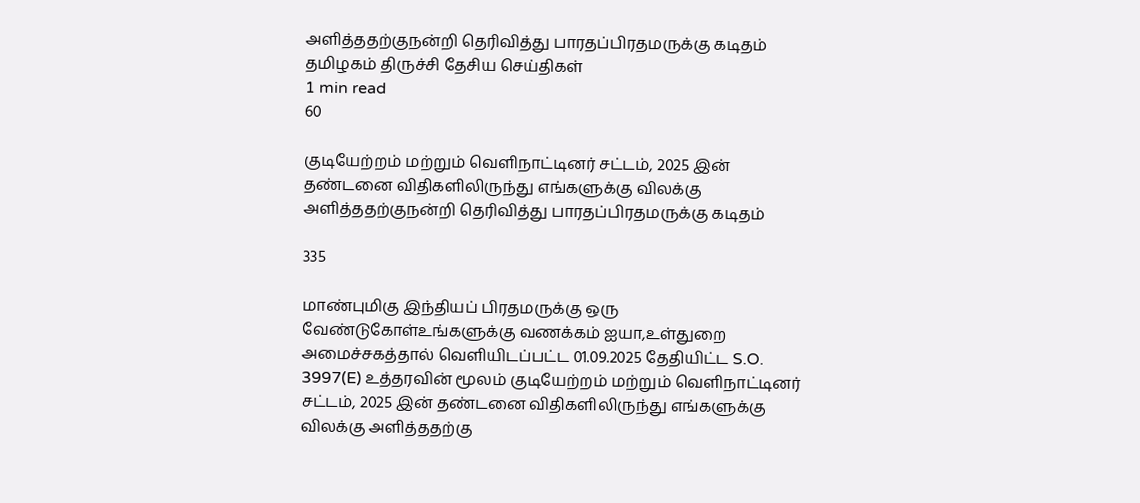அளித்ததற்குநன்றி தெரிவித்து பாரதப்பிரதமருக்கு கடிதம்
த‌மிழக‌ம் திருச்சி தேசிய செய்திகள்
1 min read
60

குடியேற்றம் மற்றும் வெளிநாட்டினர் சட்டம், 2025 இன் தண்டனை விதிகளிலிருந்து எங்களுக்கு விலக்கு அளித்ததற்குநன்றி தெரிவித்து பாரதப்பிரதமருக்கு கடிதம்

335

மாண்புமிகு இந்தியப் பிரதமருக்கு ஒரு வேண்டுகோள்உங்களுக்கு வணக்கம் ஐயா,உள்துறை அமைச்சகத்தால் வெளியிடப்பட்ட 01.09.2025 தேதியிட்ட S.O. 3997(E) உத்தரவின் மூலம் குடியேற்றம் மற்றும் வெளிநாட்டினர் சட்டம், 2025 இன் தண்டனை விதிகளிலிருந்து எங்களுக்கு விலக்கு அளித்ததற்கு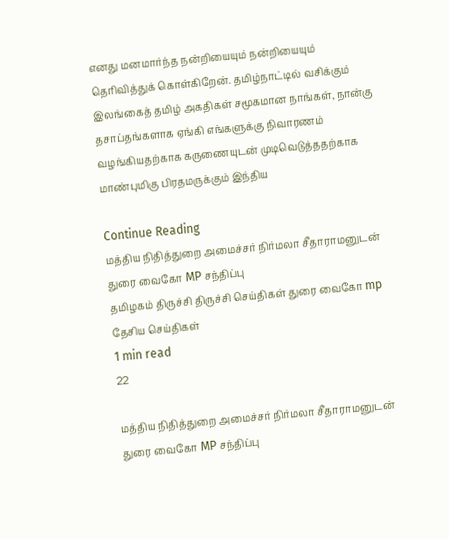எனது மனமார்ந்த நன்றியையும் நன்றியையும் தெரிவித்துக் கொள்கிறேன். தமிழ்நாட்டில் வசிக்கும் இலங்கைத் தமிழ் அகதிகள் சமூகமான நாங்கள், நான்கு தசாப்தங்களாக ஏங்கி எங்களுக்கு நிவாரணம் வழங்கியதற்காக கருணையுடன் முடிவெடுத்ததற்காக மாண்புமிகு பிரதமருக்கும் இந்திய

Continue Reading
மத்திய நிதித்துறை அமைச்சர் நிர்மலா சீதாராமனுடன் துரை வைகோ MP சந்திப்பு
த‌மிழக‌ம் திருச்சி திருச்சி செய்திகள் துரை வைகோ mp தேசிய செய்திகள்
1 min read
22

மத்திய நிதித்துறை அமைச்சர் நிர்மலா சீதாராமனுடன் துரை வைகோ MP சந்திப்பு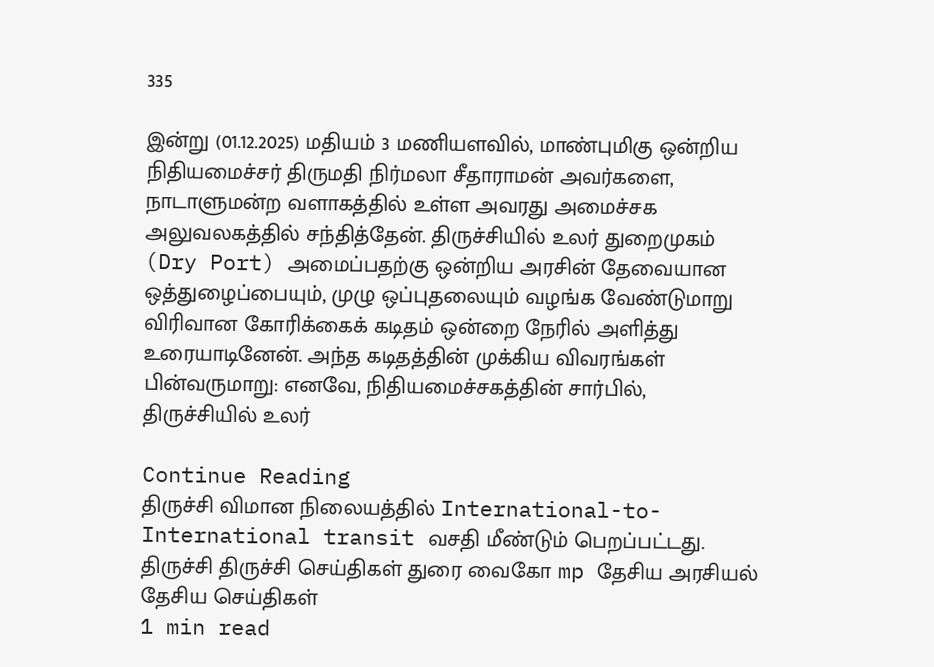335

இன்று (01.12.2025) மதியம் 3 மணியளவில், மாண்புமிகு ஒன்றிய நிதியமைச்சர் திருமதி நிர்மலா சீதாராமன் அவர்களை, நாடாளுமன்ற வளாகத்தில் உள்ள அவரது அமைச்சக அலுவலகத்தில் சந்தித்தேன். திருச்சியில் உலர் துறைமுகம் (Dry Port) அமைப்பதற்கு ஒன்றிய அரசின் தேவையான ஒத்துழைப்பையும், முழு ஒப்புதலையும் வழங்க வேண்டுமாறு விரிவான கோரிக்கைக் கடிதம் ஒன்றை நேரில் அளித்து உரையாடினேன். அந்த கடிதத்தின் முக்கிய விவரங்கள் பின்வருமாறு: எனவே, நிதியமைச்சகத்தின் சார்பில், திருச்சியில் உலர்

Continue Reading
திருச்சி விமான நிலையத்தில் International-to-International transit வசதி மீண்டும் பெறப்பட்டது.
திருச்சி திருச்சி செய்திகள் துரை வைகோ mp தேசிய அரசியல் தேசிய செய்திகள்
1 min read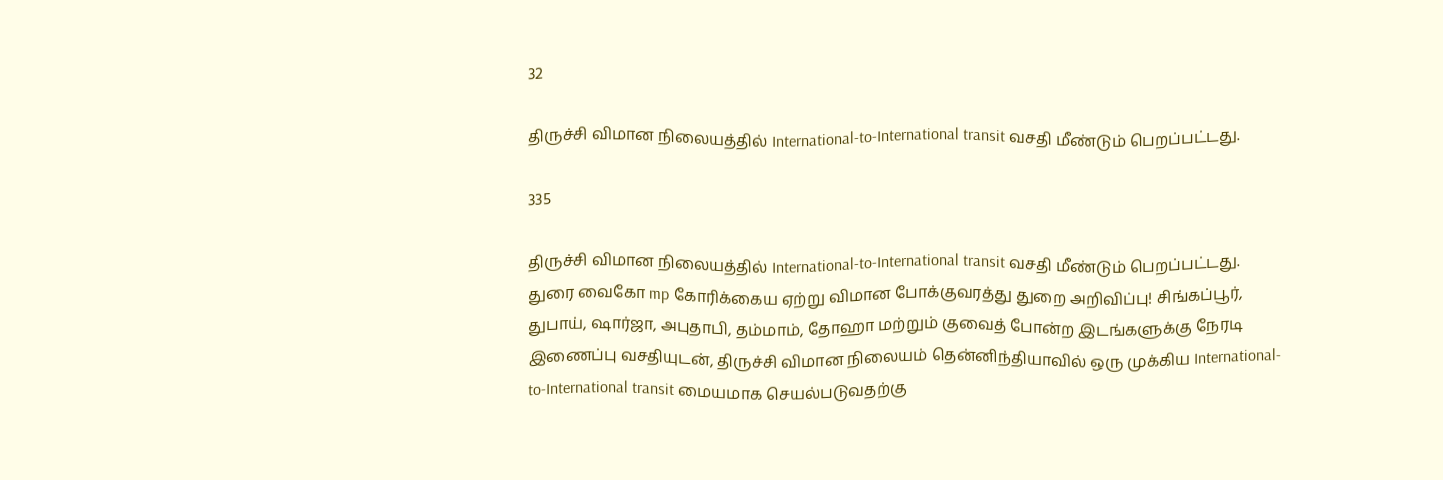32

திருச்சி விமான நிலையத்தில் International-to-International transit வசதி மீண்டும் பெறப்பட்டது.

335

திருச்சி விமான நிலையத்தில் International-to-International transit வசதி மீண்டும் பெறப்பட்டது. துரை வைகோ mp கோரிக்கைய ஏற்று விமான போக்குவரத்து துறை அறிவிப்பு! சிங்கப்பூர், துபாய், ஷார்ஜா, அபுதாபி, தம்மாம், தோஹா மற்றும் குவைத் போன்ற இடங்களுக்கு நேரடி இணைப்பு வசதியுடன், திருச்சி விமான நிலையம் தென்னிந்தியாவில் ஒரு முக்கிய International-to-International transit மையமாக செயல்படுவதற்கு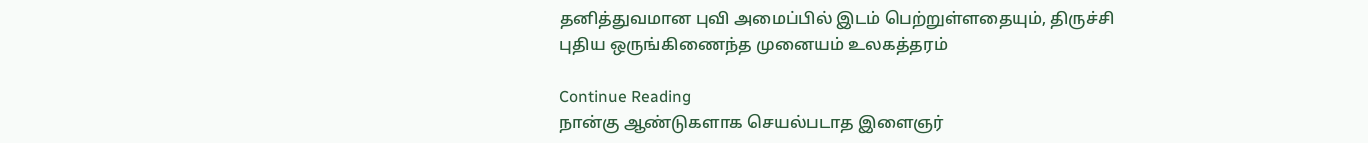தனித்துவமான புவி அமைப்பில் இடம் பெற்றுள்ளதையும், திருச்சி புதிய ஒருங்கிணைந்த முனையம் உலகத்தரம்

Continue Reading
நான்கு ஆண்டுகளாக செயல்படாத இளைஞர்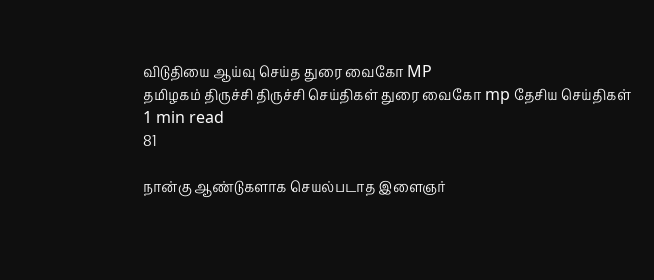விடுதியை ஆய்வு செய்த துரை வைகோ MP
த‌மிழக‌ம் திருச்சி திருச்சி செய்திகள் துரை வைகோ mp தேசிய செய்திகள்
1 min read
81

நான்கு ஆண்டுகளாக செயல்படாத இளைஞர்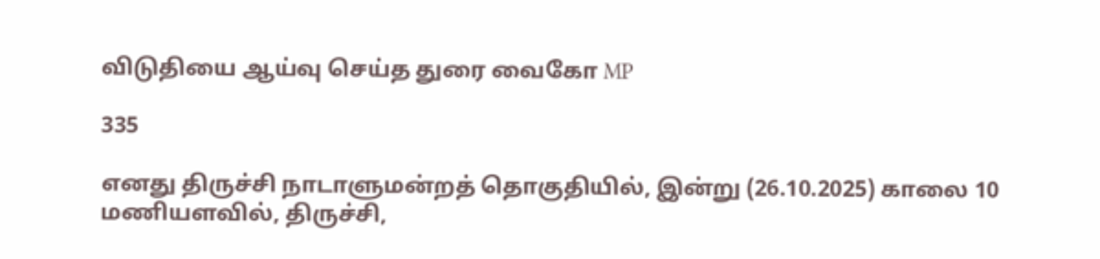விடுதியை ஆய்வு செய்த துரை வைகோ MP

335

எனது திருச்சி நாடாளுமன்றத் தொகுதியில், இன்று (26.10.2025) காலை 10 மணியளவில், திருச்சி,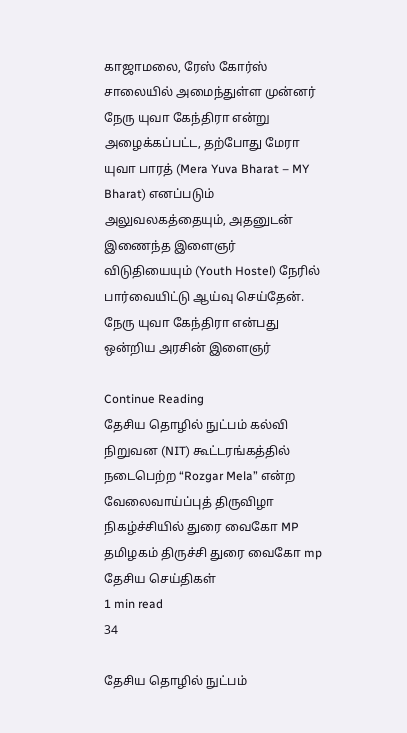காஜாமலை, ரேஸ் கோர்ஸ் சாலையில் அமைந்துள்ள முன்னர் நேரு யுவா கேந்திரா என்று அழைக்கப்பட்ட, தற்போது மேரா யுவா பாரத் (Mera Yuva Bharat – MY Bharat) எனப்படும் அலுவலகத்தையும், அதனுடன் இணைந்த இளைஞர் விடுதியையும் (Youth Hostel) நேரில் பார்வையிட்டு ஆய்வு செய்தேன். நேரு யுவா கேந்திரா என்பது ஒன்றிய அரசின் இளைஞர்

Continue Reading
தேசிய தொழில் நுட்பம் கல்வி நிறுவன (NIT) கூட்டரங்கத்தில் நடைபெற்ற “Rozgar Mela” என்ற வேலைவாய்ப்புத் திருவிழா நிகழ்ச்சியில் துரை வைகோ MP
த‌மிழக‌ம் திருச்சி துரை வைகோ mp தேசிய செய்திகள்
1 min read
34

தேசிய தொழில் நுட்பம்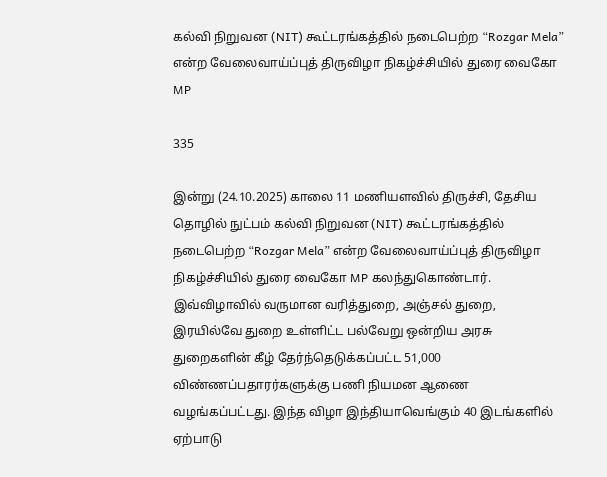கல்வி நிறுவன (NIT) கூட்டரங்கத்தில் நடைபெற்ற “Rozgar Mela” என்ற வேலைவாய்ப்புத் திருவிழா நிகழ்ச்சியில் துரை வைகோ MP

335

இன்று (24.10.2025) காலை 11 மணியளவில் திருச்சி, தேசிய தொழில் நுட்பம் கல்வி நிறுவன (NIT) கூட்டரங்கத்தில் நடைபெற்ற “Rozgar Mela” என்ற வேலைவாய்ப்புத் திருவிழா நிகழ்ச்சியில் துரை வைகோ MP கலந்துகொண்டார். இவ்விழாவில் வருமான வரித்துறை, அஞ்சல் துறை, இரயில்வே துறை உள்ளிட்ட பல்வேறு ஒன்றிய அரசு துறைகளின் கீழ் தேர்ந்தெடுக்கப்பட்ட 51,000 விண்ணப்பதாரர்களுக்கு பணி நியமன ஆணை வழங்கப்பட்டது. இந்த விழா இந்தியாவெங்கும் 40 இடங்களில் ஏற்பாடு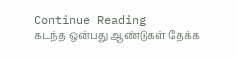Continue Reading
கடந்த ஒன்பது ஆண்டுகள் தேக்க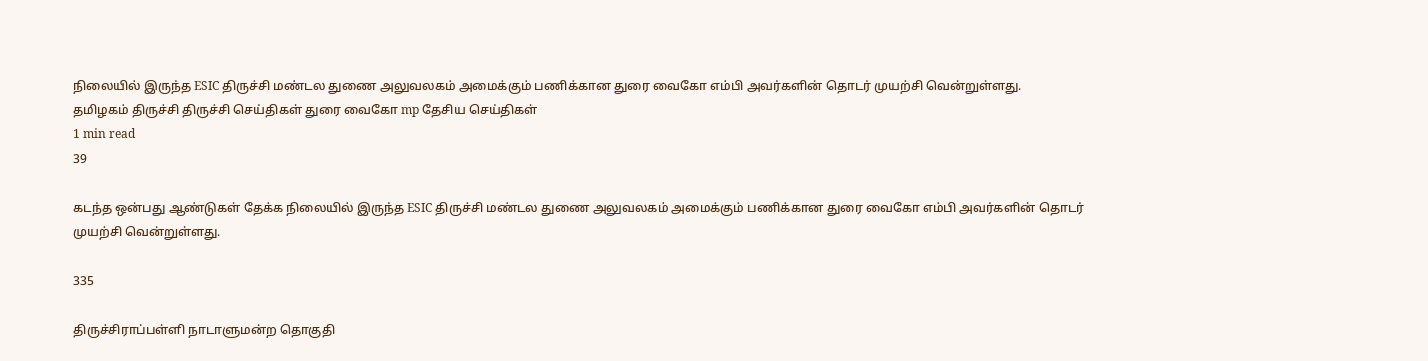நிலையில் இருந்த ESIC திருச்சி மண்டல துணை அலுவலகம் அமைக்கும் பணிக்கான துரை வைகோ எம்பி அவர்களின் தொடர் முயற்சி வென்றுள்ளது.
த‌மிழக‌ம் திருச்சி திருச்சி செய்திகள் துரை வைகோ mp தேசிய செய்திகள்
1 min read
39

கடந்த ஒன்பது ஆண்டுகள் தேக்க நிலையில் இருந்த ESIC திருச்சி மண்டல துணை அலுவலகம் அமைக்கும் பணிக்கான துரை வைகோ எம்பி அவர்களின் தொடர் முயற்சி வென்றுள்ளது.

335

திருச்சிராப்பள்ளி நாடாளுமன்ற தொகுதி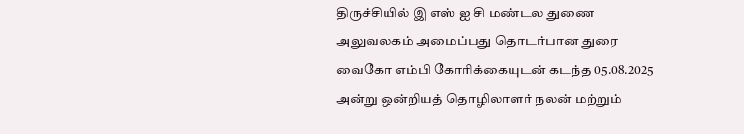திருச்சியில் இ எஸ் ஐ சி மண்டல துணை அலுவலகம் அமைப்பது தொடர்பான துரை வைகோ எம்பி கோரிக்கையுடன் கடந்த 05.08.2025 அன்று ஒன்றியத் தொழிலாளர் நலன் மற்றும்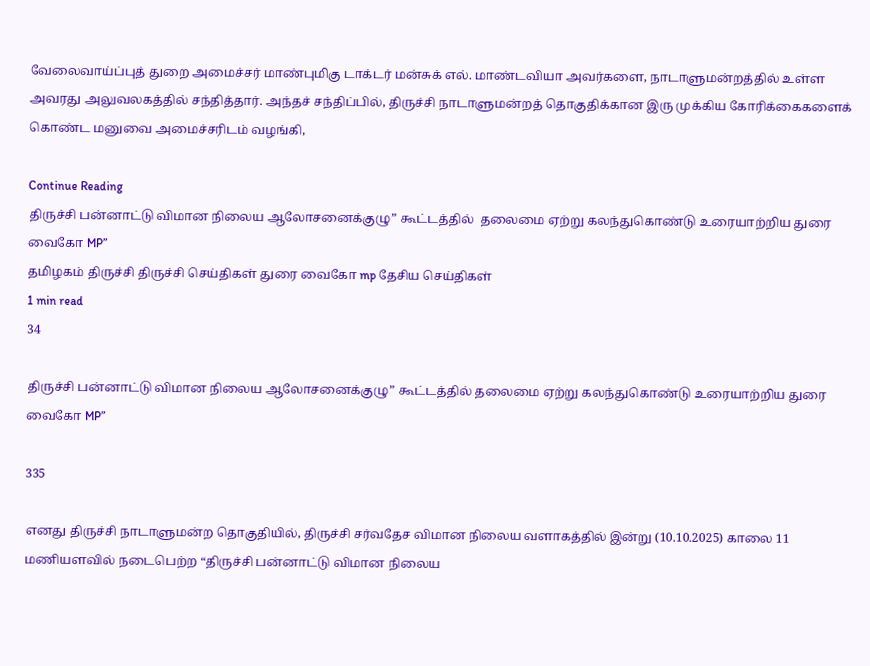வேலைவாய்ப்புத் துறை அமைச்சர் மாண்புமிகு டாக்டர் மன்சுக் எல். மாண்டவியா அவர்களை, நாடாளுமன்றத்தில் உள்ள அவரது அலுவலகத்தில் சந்தித்தார். அந்தச் சந்திப்பில், திருச்சி நாடாளுமன்றத் தொகுதிக்கான இரு முக்கிய கோரிக்கைகளைக் கொண்ட மனுவை அமைச்சரிடம் வழங்கி,

Continue Reading
திருச்சி பன்னாட்டு விமான நிலைய ஆலோசனைக்குழு” கூட்டத்தில்  தலைமை ஏற்று கலந்துகொண்டு உரையாற்றிய துரை வைகோ MP”
த‌மிழக‌ம் திருச்சி திருச்சி செய்திகள் துரை வைகோ mp தேசிய செய்திகள்
1 min read
34

திருச்சி பன்னாட்டு விமான நிலைய ஆலோசனைக்குழு” கூட்டத்தில் தலைமை ஏற்று கலந்துகொண்டு உரையாற்றிய துரை வைகோ MP”

335

எனது திருச்சி நாடாளுமன்ற தொகுதியில், திருச்சி சர்வதேச விமான நிலைய வளாகத்தில் இன்று (10.10.2025) காலை 11 மணியளவில் நடைபெற்ற “திருச்சி பன்னாட்டு விமான நிலைய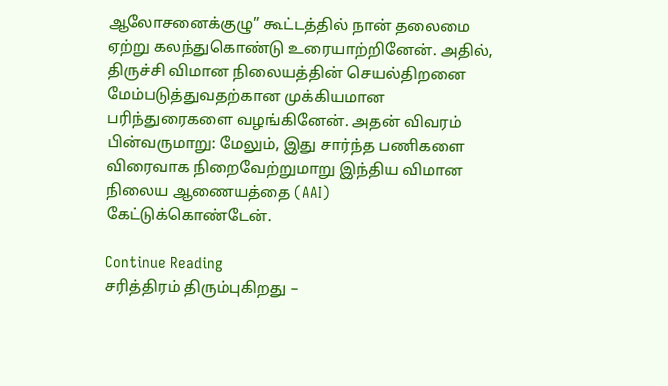ஆலோசனைக்குழு” கூட்டத்தில் நான் தலைமை ஏற்று கலந்துகொண்டு உரையாற்றினேன். அதில், திருச்சி விமான நிலையத்தின் செயல்திறனை மேம்படுத்துவதற்கான முக்கியமான பரிந்துரைகளை வழங்கினேன். அதன் விவரம் பின்வருமாறு: மேலும், இது சார்ந்த பணிகளை விரைவாக நிறைவேற்றுமாறு இந்திய விமான நிலைய ஆணையத்தை (AAI) கேட்டுக்கொண்டேன்.

Continue Reading
சரித்திரம் திரும்புகிறது –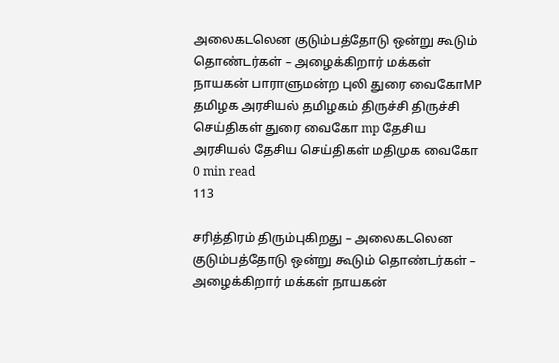அலைகடலென குடும்பத்தோடு ஒன்று கூடும் தொண்டர்கள் – அழைக்கிறார் மக்கள் நாயகன் பாராளுமன்ற புலி துரை வைகோMP
தமிழக அரசியல் த‌மிழக‌ம் திருச்சி திருச்சி செய்திகள் துரை வைகோ mp தேசிய அரசியல் தேசிய செய்திகள் மதிமுக வைகோ
0 min read
113

சரித்திரம் திரும்புகிறது – அலைகடலென குடும்பத்தோடு ஒன்று கூடும் தொண்டர்கள் – அழைக்கிறார் மக்கள் நாயகன்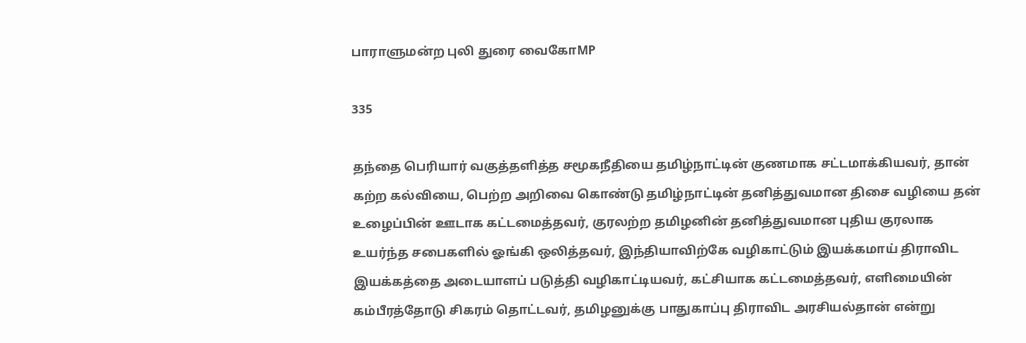பாராளுமன்ற புலி துரை வைகோMP

335

தந்தை பெரியார் வகுத்தளித்த சமூகநீதியை தமிழ்நாட்டின் குணமாக சட்டமாக்கியவர், தான் கற்ற கல்வியை, பெற்ற அறிவை கொண்டு தமிழ்நாட்டின் தனித்துவமான திசை வழியை தன் உழைப்பின் ஊடாக கட்டமைத்தவர், குரலற்ற தமிழனின் தனித்துவமான புதிய குரலாக உயர்ந்த சபைகளில் ஓங்கி ஒலித்தவர், இந்தியாவிற்கே வழிகாட்டும் இயக்கமாய் திராவிட இயக்கத்தை அடையாளப் படுத்தி வழிகாட்டியவர், கட்சியாக கட்டமைத்தவர், எளிமையின் கம்பீரத்தோடு சிகரம் தொட்டவர், தமிழனுக்கு பாதுகாப்பு திராவிட அரசியல்தான் என்று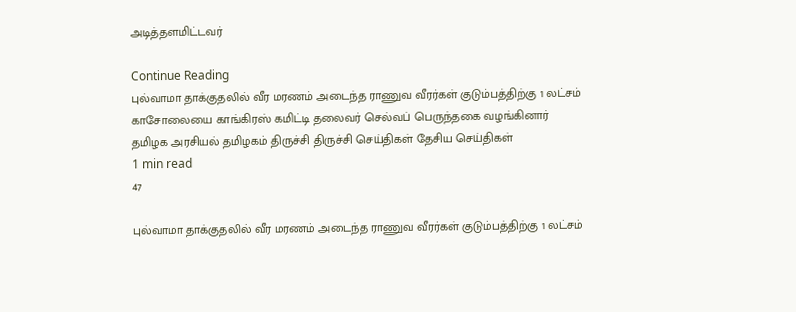அடித்தளமிட்டவர்

Continue Reading
புல்வாமா தாக்குதலில் வீர மரணம் அடைந்த ராணுவ வீரர்கள் குடும்பத்திற்கு 1 லட்சம் காசோலையை காங்கிரஸ் கமிட்டி தலைவர் செல்வப் பெருந்தகை வழங்கினார்
தமிழக அரசியல் த‌மிழக‌ம் திருச்சி திருச்சி செய்திகள் தேசிய செய்திகள்
1 min read
47

புல்வாமா தாக்குதலில் வீர மரணம் அடைந்த ராணுவ வீரர்கள் குடும்பத்திற்கு 1 லட்சம்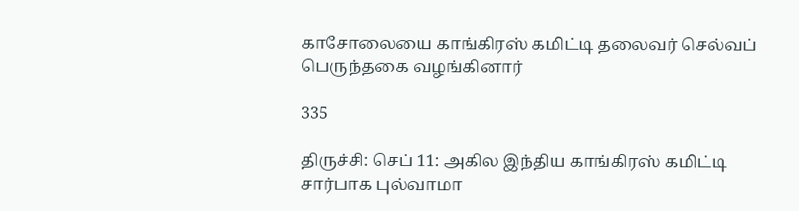காசோலையை காங்கிரஸ் கமிட்டி தலைவர் செல்வப் பெருந்தகை வழங்கினார்

335

திருச்சி: செப் 11: அகில இந்திய காங்கிரஸ் கமிட்டி சார்பாக புல்வாமா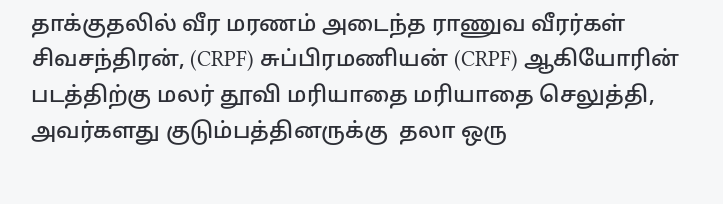தாக்குதலில் வீர மரணம் அடைந்த ராணுவ வீரர்கள் சிவசந்திரன், (CRPF) சுப்பிரமணியன் (CRPF) ஆகியோரின் படத்திற்கு மலர் தூவி மரியாதை மரியாதை செலுத்தி, அவர்களது குடும்பத்தினருக்கு  தலா ஒரு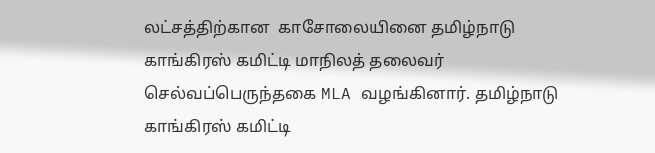லட்சத்திற்கான  காசோலையினை தமிழ்நாடு காங்கிரஸ் கமிட்டி மாநிலத் தலைவர் செல்வப்பெருந்தகை MLA வழங்கினார். தமிழ்நாடு காங்கிரஸ் கமிட்டி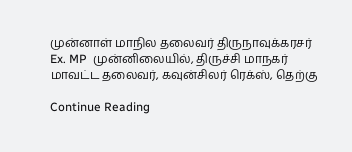முன்னாள் மாநில தலைவர் திருநாவுக்கரசர் Ex. MP  முன்னிலையில், திருச்சி மாநகர் மாவட்ட தலைவர், கவுன்சிலர் ரெக்ஸ், தெற்கு

Continue Reading